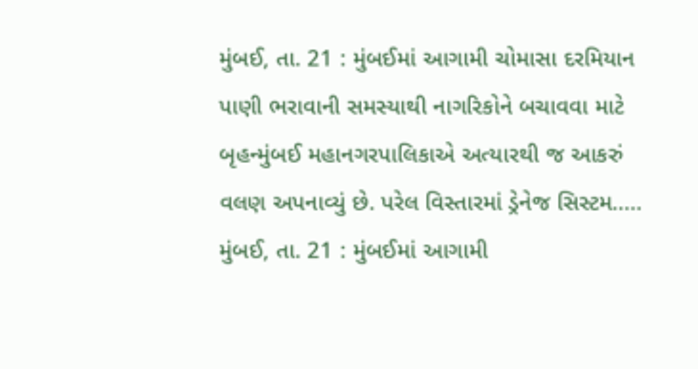મુંબઈ, તા. 21 : મુંબઈમાં આગામી ચોમાસા દરમિયાન પાણી ભરાવાની સમસ્યાથી નાગરિકોને બચાવવા માટે બૃહન્મુંબઈ મહાનગરપાલિકાએ અત્યારથી જ આકરું વલણ અપનાવ્યું છે. પરેલ વિસ્તારમાં ડ્રેનેજ સિસ્ટમ.....
મુંબઈ, તા. 21 : મુંબઈમાં આગામી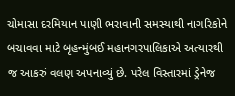ચોમાસા દરમિયાન પાણી ભરાવાની સમસ્યાથી નાગરિકોને બચાવવા માટે બૃહન્મુંબઈ મહાનગરપાલિકાએ અત્યારથી જ આકરું વલણ અપનાવ્યું છે. પરેલ વિસ્તારમાં ડ્રેનેજ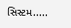સિસ્ટમ.....